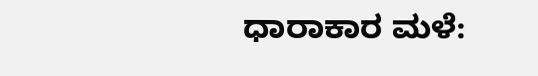ಧಾರಾಕಾರ ಮಳೆ: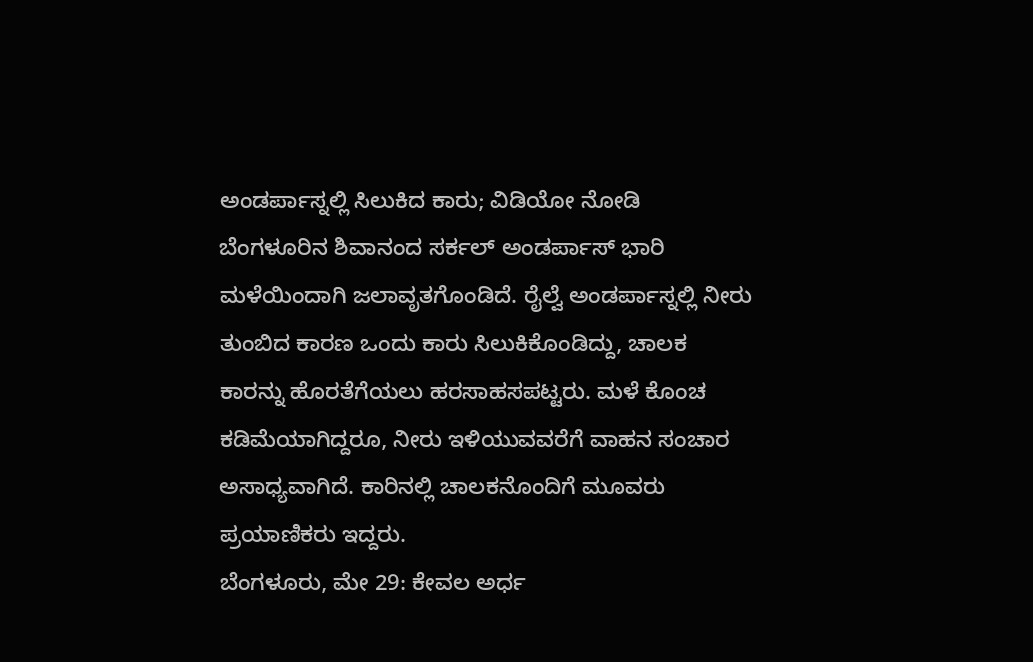ಅಂಡರ್ಪಾಸ್ನಲ್ಲಿ ಸಿಲುಕಿದ ಕಾರು; ವಿಡಿಯೋ ನೋಡಿ
ಬೆಂಗಳೂರಿನ ಶಿವಾನಂದ ಸರ್ಕಲ್ ಅಂಡರ್ಪಾಸ್ ಭಾರಿ ಮಳೆಯಿಂದಾಗಿ ಜಲಾವೃತಗೊಂಡಿದೆ. ರೈಲ್ವೆ ಅಂಡರ್ಪಾಸ್ನಲ್ಲಿ ನೀರು ತುಂಬಿದ ಕಾರಣ ಒಂದು ಕಾರು ಸಿಲುಕಿಕೊಂಡಿದ್ದು, ಚಾಲಕ ಕಾರನ್ನು ಹೊರತೆಗೆಯಲು ಹರಸಾಹಸಪಟ್ಟರು. ಮಳೆ ಕೊಂಚ ಕಡಿಮೆಯಾಗಿದ್ದರೂ, ನೀರು ಇಳಿಯುವವರೆಗೆ ವಾಹನ ಸಂಚಾರ ಅಸಾಧ್ಯವಾಗಿದೆ. ಕಾರಿನಲ್ಲಿ ಚಾಲಕನೊಂದಿಗೆ ಮೂವರು ಪ್ರಯಾಣಿಕರು ಇದ್ದರು.
ಬೆಂಗಳೂರು, ಮೇ 29: ಕೇವಲ ಅರ್ಧ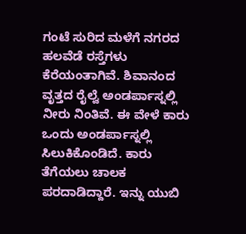ಗಂಟೆ ಸುರಿದ ಮಳೆಗೆ ನಗರದ ಹಲವೆಡೆ ರಸ್ತೆಗಳು ಕೆರೆಯಂತಾಗಿವೆ. ಶಿವಾನಂದ ವೃತ್ತದ ರೈಲ್ವೆ ಅಂಡರ್ಪಾಸ್ನಲ್ಲಿ ನೀರು ನಿಂತಿವೆ. ಈ ವೇಳೆ ಕಾರು ಒಂದು ಅಂಡರ್ಪಾಸ್ನಲ್ಲಿ ಸಿಲುಕಿಕೊಂಡಿದೆ. ಕಾರು ತೆಗೆಯಲು ಚಾಲಕ ಪರದಾಡಿದ್ದಾರೆ. ಇನ್ನು ಯುಬಿ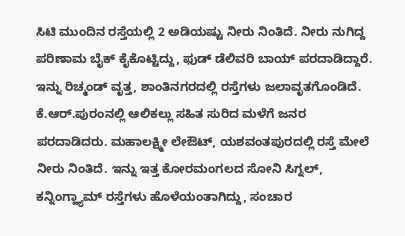ಸಿಟಿ ಮುಂದಿನ ರಸ್ತೆಯಲ್ಲಿ 2 ಅಡಿಯಷ್ಟು ನೀರು ನಿಂತಿದೆ. ನೀರು ನುಗಿದ್ದ ಪರಿಣಾಮ ಬೈಕ್ ಕೈಕೊಟ್ಟಿದ್ದು, ಫುಡ್ ಡೆಲಿವರಿ ಬಾಯ್ ಪರದಾಡಿದ್ದಾರೆ. ಇನ್ನು ರಿಚ್ಮಂಡ್ ವೃತ್ತ, ಶಾಂತಿನಗರದಲ್ಲಿ ರಸ್ತೆಗಳು ಜಲಾವೃತಗೊಂಡಿದೆ. ಕೆ.ಆರ್.ಪುರಂನಲ್ಲಿ ಆಲಿಕಲ್ಲು ಸಹಿತ ಸುರಿದ ಮಳೆಗೆ ಜನರ ಪರದಾಡಿದರು. ಮಹಾಲಕ್ಷ್ಮೀ ಲೇಔಟ್, ಯಶವಂತಪುರದಲ್ಲಿ ರಸ್ತೆ ಮೇಲೆ ನೀರು ನಿಂತಿದೆ. ಇನ್ನು ಇತ್ತ ಕೋರಮಂಗಲದ ಸೋನಿ ಸಿಗ್ನಲ್, ಕನ್ನಿಂಗ್ಹ್ಯಾಮ್ ರಸ್ತೆಗಳು ಹೊಳೆಯಂತಾಗಿದ್ದು, ಸಂಚಾರ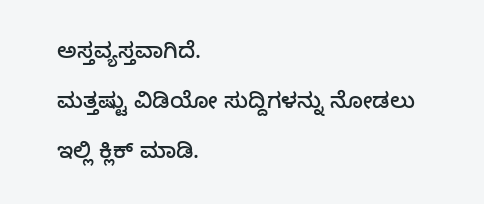ಅಸ್ತವ್ಯಸ್ತವಾಗಿದೆ.
ಮತ್ತಷ್ಟು ವಿಡಿಯೋ ಸುದ್ದಿಗಳನ್ನು ನೋಡಲು ಇಲ್ಲಿ ಕ್ಲಿಕ್ ಮಾಡಿ.